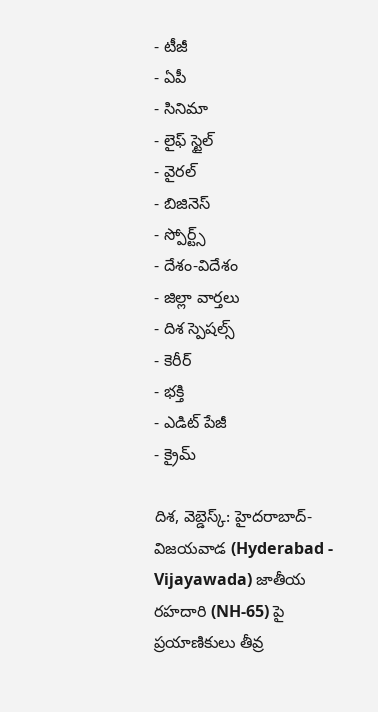- టీజీ
- ఏపీ
- సినిమా
- లైఫ్ స్టైల్
- వైరల్
- బిజినెస్
- స్పోర్ట్స్
- దేశం-విదేశం
- జిల్లా వార్తలు
- దిశ స్పెషల్స్
- కెరీర్
- భక్తి
- ఎడిట్ పేజీ
- క్రైమ్

దిశ, వెబ్డెస్క్: హైదరాబాద్-విజయవాడ (Hyderabad - Vijayawada) జాతీయ రహదారి (NH-65) పై ప్రయాణికులు తీవ్ర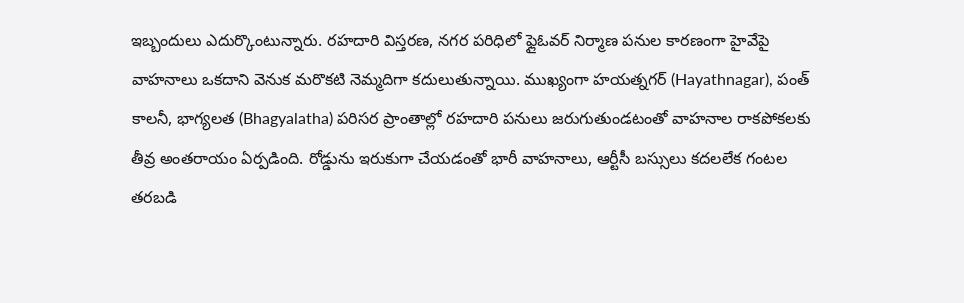ఇబ్బందులు ఎదుర్కొంటున్నారు. రహదారి విస్తరణ, నగర పరిధిలో ఫ్లైఓవర్ నిర్మాణ పనుల కారణంగా హైవేపై వాహనాలు ఒకదాని వెనుక మరొకటి నెమ్మదిగా కదులుతున్నాయి. ముఖ్యంగా హయత్నగర్ (Hayathnagar), పంత్ కాలనీ, భాగ్యలత (Bhagyalatha) పరిసర ప్రాంతాల్లో రహదారి పనులు జరుగుతుండటంతో వాహనాల రాకపోకలకు తీవ్ర అంతరాయం ఏర్పడింది. రోడ్డును ఇరుకుగా చేయడంతో భారీ వాహనాలు, ఆర్టీసీ బస్సులు కదలలేక గంటల తరబడి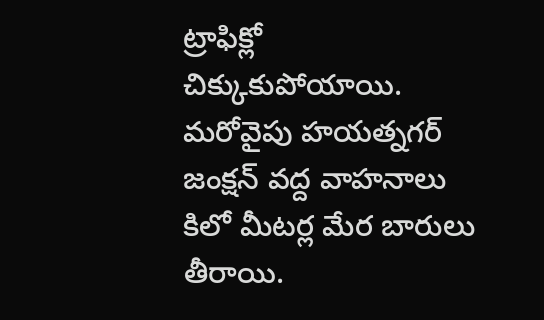ట్రాఫిక్లో చిక్కుకుపోయాయి.
మరోవైపు హయత్నగర్ జంక్షన్ వద్ద వాహనాలు కిలో మీటర్ల మేర బారులు తీరాయి.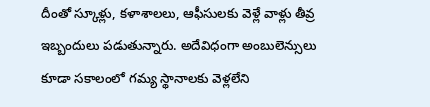దీంతో స్కూళ్లు, కళాశాలలు, ఆఫీసులకు వెళ్లే వాళ్లు తీవ్ర ఇబ్బందులు పడుతున్నారు. అదేవిధంగా అంబులెన్సులు కూడా సకాలంలో గమ్య స్థానాలకు వెళ్లలేని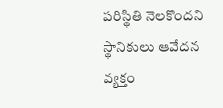పరిస్థితి నెలకొందని స్థానికులు ఆవేదన వ్యక్తం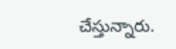చేస్తున్నారు.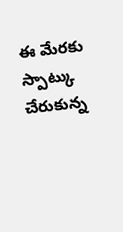ఈ మేరకు స్పాట్కు చేరుకున్న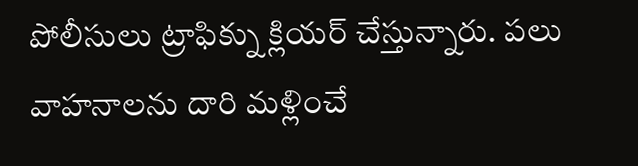పోలీసులు ట్రాఫిక్ను క్లియర్ చేస్తున్నారు. పలు వాహనాలను దారి మళ్లించే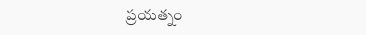ప్రయత్నం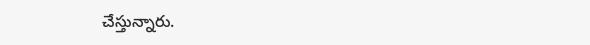చేస్తున్నారు.